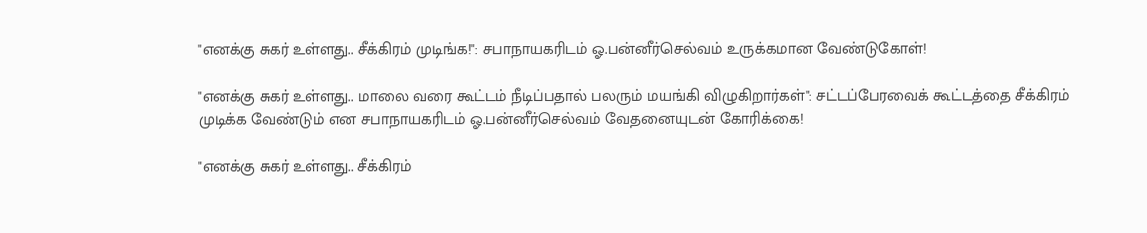"எனக்கு சுகர் உள்ளது.. சீக்கிரம் முடிங்க!": சபாநாயகரிடம் ஓ.பன்னீர்செல்வம் உருக்கமான வேண்டுகோள்!

"எனக்கு சுகர் உள்ளது.. மாலை வரை கூட்டம் நீடிப்பதால் பலரும் மயங்கி விழுகிறார்கள்": சட்டப்பேரவைக் கூட்டத்தை சீக்கிரம் முடிக்க வேண்டும் என சபாநாயகரிடம் ஓ.பன்னீர்செல்வம் வேதனையுடன் கோரிக்கை!

"எனக்கு சுகர் உள்ளது.. சீக்கிரம்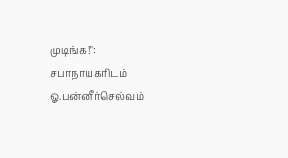முடிங்க!": சபாநாயகரிடம் ஓ.பன்னீர்செல்வம்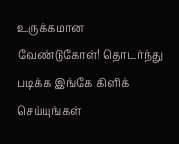உருக்கமான வேண்டுகோள்! தொடர்ந்து படிக்க இங்கே கிளிக் செய்யுங்கள்